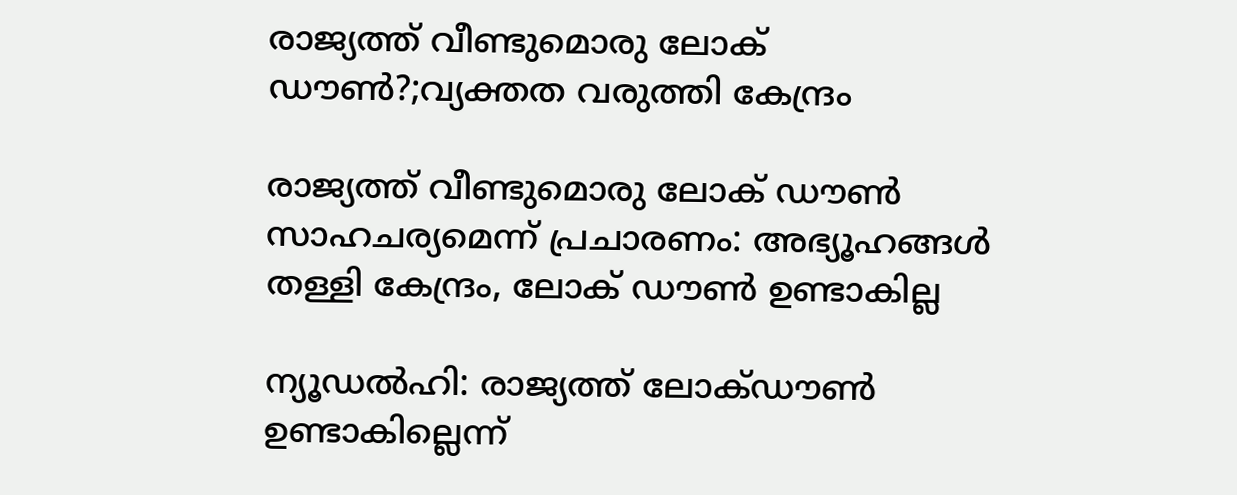രാജ്യത്ത് വീണ്ടുമൊരു ലോക് ഡൗൺ?;വ്യക്തത വരുത്തി കേന്ദ്രം

രാജ്യത്ത് വീണ്ടുമൊരു ലോക് ഡൗൺ സാഹചര്യമെന്ന് പ്രചാരണം: അഭ്യൂഹങ്ങൾ തള്ളി കേന്ദ്രം, ലോക് ഡൗൺ ഉണ്ടാകില്ല

ന്യൂഡൽഹി: രാജ്യത്ത് ലോക്ഡൗൺ ഉണ്ടാകില്ലെന്ന്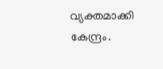വ്യക്തമാക്കി കേന്ദ്രം.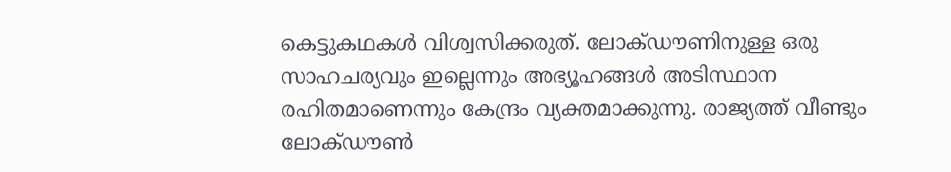കെട്ടുകഥകൾ വിശ്വസിക്കരുത്. ലോക്ഡൗണിനുള്ള ഒരു സാഹചര്യവും ഇല്ലെന്നും അഭ്യൂഹങ്ങൾ അടിസ്ഥാന രഹിതമാണെന്നും കേന്ദ്രം വ്യക്തമാക്കുന്നു. രാജ്യത്ത് വീണ്ടും ലോക്ഡൗൺ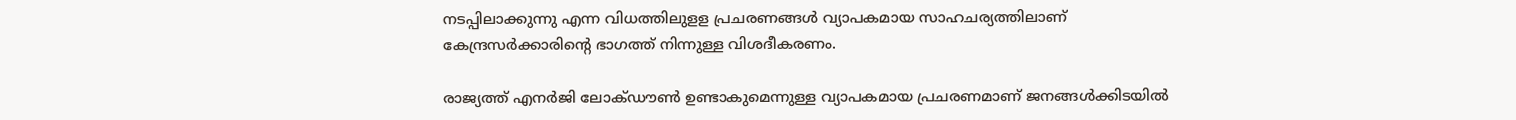നടപ്പിലാക്കുന്നു എന്ന വിധത്തിലുളള പ്രചരണങ്ങൾ വ്യാപകമായ സാഹചര്യത്തിലാണ് കേന്ദ്രസർക്കാരിന്റെ ഭാഗത്ത് നിന്നുള്ള വിശദീകരണം.

രാജ്യത്ത് എനർജി ലോക്ഡൗൺ ഉണ്ടാകുമെന്നുള്ള വ്യാപകമായ പ്രചരണമാണ് ജനങ്ങൾക്കിടയിൽ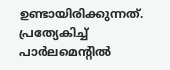ഉണ്ടായിരിക്കുന്നത്. പ്രത്യേകിച്ച് പാർലമെന്റിൽ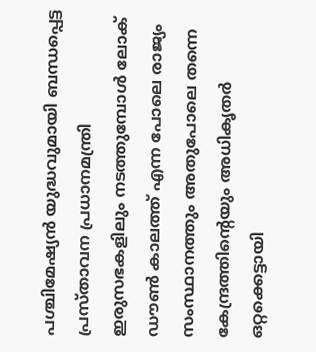പശ്ചിമേഷ്യൻ യുദ്ധവുമായി ബന്ധപ്പെട്ട പ്രസ്താവന പ്രധാനമന്ത്രി ഇരുസഭകളിലും നടത്തുമ്പോൾ ലോക് ഡൗൺ കാലത്ത് എന്ന പോലെ രാജ്യം സംസ്ഥാനത്തും അതുപോലെ തന്നെ കേന്ദ്രത്തിന്റെയും അധികൃതർ ഒറ്റക്കെട്ടായി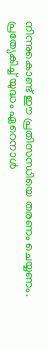നിന്നുകൊണ്ട് ഈ പ്രതിസന്ധിയെ തരണം ചെയ്യണം. പ്രത്യേകിച്ച് യുദ്ധം ഏറെനാൾ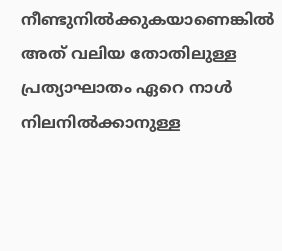നീണ്ടുനിൽക്കുകയാണെങ്കിൽ അത് വലിയ തോതിലുള്ള പ്രത്യാഘാതം ഏറെ നാൾ നിലനിൽക്കാനുള്ള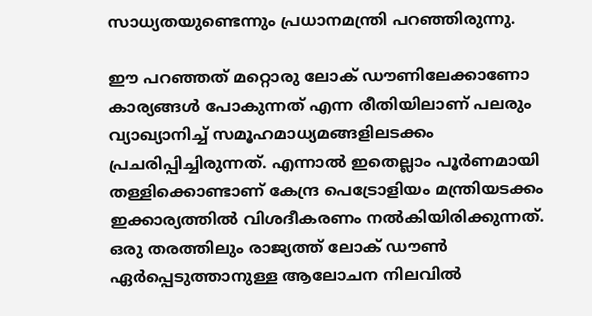സാധ്യതയുണ്ടെന്നും പ്രധാനമന്ത്രി പറഞ്ഞിരുന്നു.

ഈ പറഞ്ഞത് മറ്റൊരു ലോക് ഡൗണിലേക്കാണോ കാര്യങ്ങൾ പോകുന്നത് എന്ന രീതിയിലാണ് പലരും വ്യാഖ്യാനിച്ച് സമൂഹമാധ്യമങ്ങളിലടക്കം പ്രചരിപ്പിച്ചിരുന്നത്. എന്നാൽ ഇതെല്ലാം പൂർണമായി തള്ളിക്കൊണ്ടാണ് കേന്ദ്ര പെട്രോളിയം മന്ത്രിയടക്കം ഇക്കാര്യത്തിൽ വിശദീകരണം നൽകിയിരിക്കുന്നത്. ഒരു തരത്തിലും രാജ്യത്ത് ലോക് ഡൗൺ ഏർപ്പെടുത്താനുള്ള ആലോചന നിലവിൽ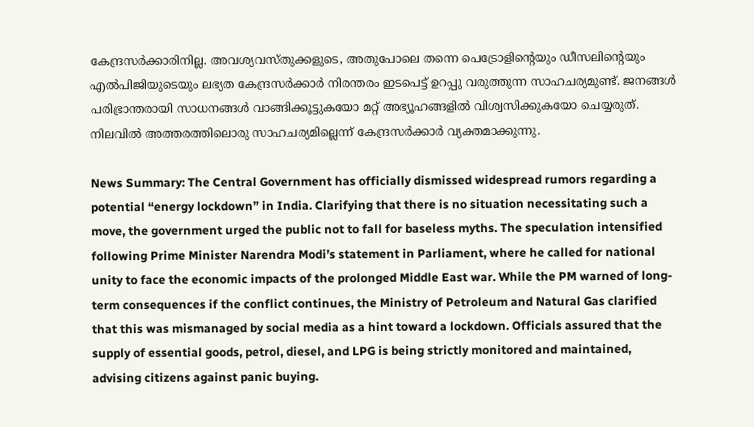കേന്ദ്രസർക്കാരിനില്ല. അവശ്യവസ്തുക്കളുടെ, അതുപോലെ തന്നെ പെട്രോളിന്റെയും ഡീസലിന്റെയും എൽപി‍ജിയുടെയും ലഭ്യത കേന്ദ്രസർക്കാർ നിരന്തരം ഇടപെട്ട് ഉറപ്പു വരുത്തുന്ന സാഹചര്യമുണ്ട്. ജനങ്ങൾ പരിഭ്രാന്തരായി സാധനങ്ങൾ വാങ്ങിക്കൂട്ടുകയോ മറ്റ് അഭ്യൂഹങ്ങളിൽ വിശ്വസിക്കുകയോ ചെയ്യരുത്. നിലവിൽ അത്തരത്തിലൊരു സാഹചര്യമില്ലെന്ന് കേന്ദ്രസർക്കാർ വ്യക്തമാക്കുന്നു.

News Summary: The Central Government has officially dismissed widespread rumors regarding a potential “energy lockdown” in India. Clarifying that there is no situation necessitating such a move, the government urged the public not to fall for baseless myths. The speculation intensified following Prime Minister Narendra Modi’s statement in Parliament, where he called for national unity to face the economic impacts of the prolonged Middle East war. While the PM warned of long-term consequences if the conflict continues, the Ministry of Petroleum and Natural Gas clarified that this was mismanaged by social media as a hint toward a lockdown. Officials assured that the supply of essential goods, petrol, diesel, and LPG is being strictly monitored and maintained, advising citizens against panic buying.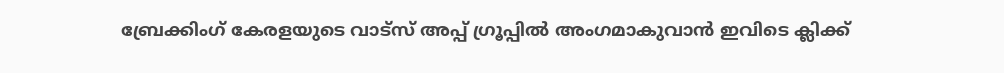ബ്രേക്കിംഗ് കേരളയുടെ വാട്സ് അപ്പ് ഗ്രൂപ്പിൽ അംഗമാകുവാൻ ഇവിടെ ക്ലിക്ക്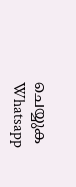ചെയ്യുക Whatsapp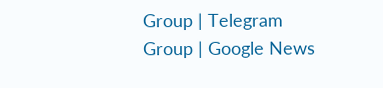Group | Telegram Group | Google News